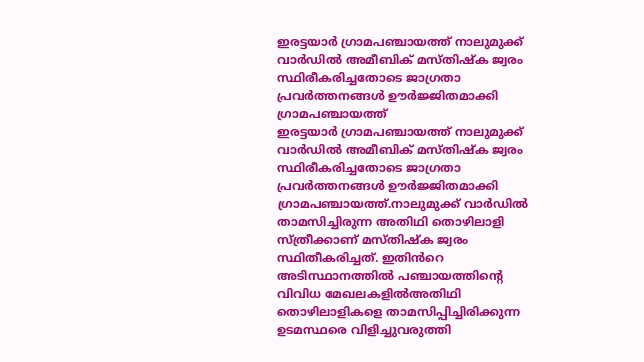ഇരട്ടയാർ ഗ്രാമപഞ്ചായത്ത് നാലുമുക്ക് വാർഡിൽ അമീബിക് മസ്തിഷ്ക ജ്വരം സ്ഥിരീകരിച്ചതോടെ ജാഗ്രതാ പ്രവർത്തനങ്ങൾ ഊർജ്ജിതമാക്കി ഗ്രാമപഞ്ചായത്ത്
ഇരട്ടയാർ ഗ്രാമപഞ്ചായത്ത് നാലുമുക്ക് വാർഡിൽ അമീബിക് മസ്തിഷ്ക ജ്വരം സ്ഥിരീകരിച്ചതോടെ ജാഗ്രതാ പ്രവർത്തനങ്ങൾ ഊർജ്ജിതമാക്കി ഗ്രാമപഞ്ചായത്ത്.നാലുമുക്ക് വാർഡിൽ താമസിച്ചിരുന്ന അതിഥി തൊഴിലാളി സ്ത്രീക്കാണ് മസ്തിഷ്ക ജ്വരം സ്ഥിതീകരിച്ചത്. ഇതിൻറെ അടിസ്ഥാനത്തിൽ പഞ്ചായത്തിന്റെ വിവിധ മേഖലകളിൽഅതിഥി തൊഴിലാളികളെ താമസിപ്പിച്ചിരിക്കുന്ന ഉടമസ്ഥരെ വിളിച്ചുവരുത്തി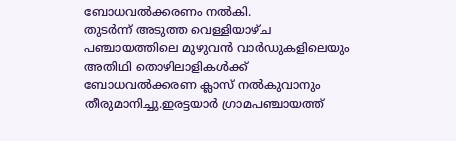ബോധവൽക്കരണം നൽകി.
തുടർന്ന് അടുത്ത വെള്ളിയാഴ്ച പഞ്ചായത്തിലെ മുഴുവൻ വാർഡുകളിലെയും അതിഥി തൊഴിലാളികൾക്ക് ബോധവൽക്കരണ ക്ലാസ് നൽകുവാനും തീരുമാനിച്ചു.ഇരട്ടയാർ ഗ്രാമപഞ്ചായത്ത്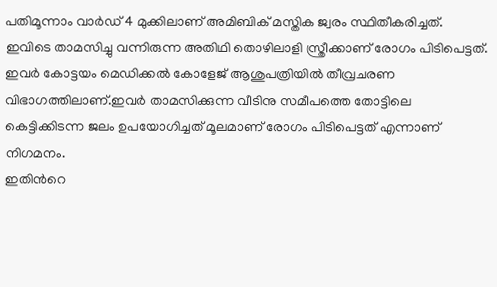പതിമൂന്നാം വാർഡ് 4 മുക്കിലാണ് അമിബിക് മസ്തിക ജ്വരം സ്ഥിതീകരിച്ചത്. ഇവിടെ താമസിച്ചു വന്നിരുന്ന അതിഥി തൊഴിലാളി സ്ത്രീക്കാണ് രോഗം പിടിപെട്ടത്. ഇവർ കോട്ടയം മെഡിക്കൽ കോളേജ് ആശുപത്രിയിൽ തീവ്രചരണ വിഭാഗത്തിലാണ്.ഇവർ താമസിക്കുന്ന വീടിനു സമീപത്തെ തോട്ടിലെ കെട്ടിക്കിടന്ന ജലം ഉപയോഗിച്ചത് മൂലമാണ് രോഗം പിടിപെട്ടത് എന്നാണ് നിഗമനം.
ഇതിൻറെ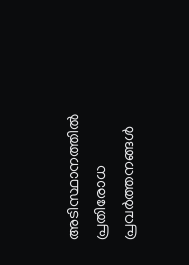അടിസ്ഥാനത്തിൽ പ്രതിരോധ പ്രവർത്തനങ്ങൾ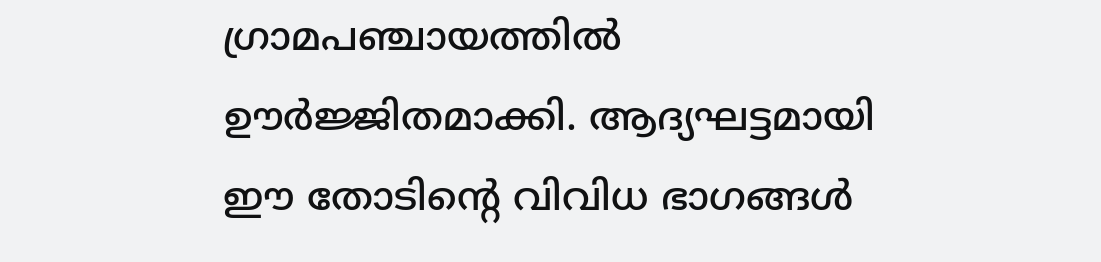ഗ്രാമപഞ്ചായത്തിൽ ഊർജ്ജിതമാക്കി. ആദ്യഘട്ടമായി ഈ തോടിന്റെ വിവിധ ഭാഗങ്ങൾ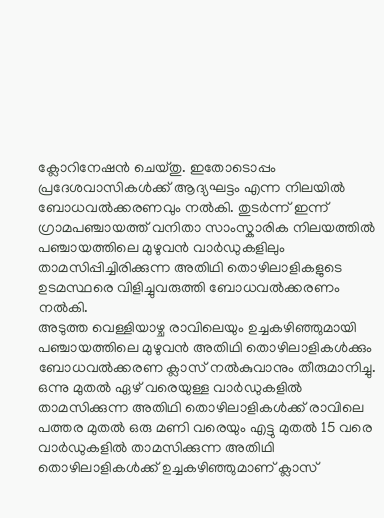ക്ലോറിനേഷൻ ചെയ്തു. ഇതോടൊപ്പം പ്രദേശവാസികൾക്ക് ആദ്യഘട്ടം എന്ന നിലയിൽ ബോധവൽക്കരണവും നൽകി. തുടർന്ന് ഇന്ന് ഗ്രാമപഞ്ചായത്ത് വനിതാ സാംസ്കാരിക നിലയത്തിൽ പഞ്ചായത്തിലെ മുഴുവൻ വാർഡുകളിലും താമസിപ്പിച്ചിരിക്കുന്ന അതിഥി തൊഴിലാളികളുടെ ഉടമസ്ഥരെ വിളിച്ചുവരുത്തി ബോധവൽക്കരണം നൽകി.
അടുത്ത വെള്ളിയാഴ്ച രാവിലെയും ഉച്ചകഴിഞ്ഞുമായി പഞ്ചായത്തിലെ മുഴുവൻ അതിഥി തൊഴിലാളികൾക്കും ബോധവൽക്കരണ ക്ലാസ് നൽകുവാനും തീരുമാനിച്ചു. ഒന്നു മുതൽ ഏഴ് വരെയുള്ള വാർഡുകളിൽ താമസിക്കുന്ന അതിഥി തൊഴിലാളികൾക്ക് രാവിലെ പത്തര മുതൽ ഒരു മണി വരെയും എട്ടു മുതൽ 15 വരെ വാർഡുകളിൽ താമസിക്കുന്ന അതിഥി തൊഴിലാളികൾക്ക് ഉച്ചകഴിഞ്ഞുമാണ് ക്ലാസ്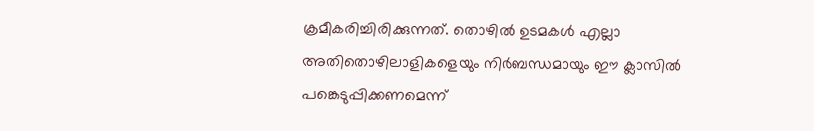ക്രമീകരിച്ചിരിക്കുന്നത്. തൊഴിൽ ഉടമകൾ എല്ലാ അതിതൊഴിലാളികളെയും നിർബന്ധമായും ഈ ക്ലാസിൽ പങ്കെടുപ്പിക്കണമെന്ന്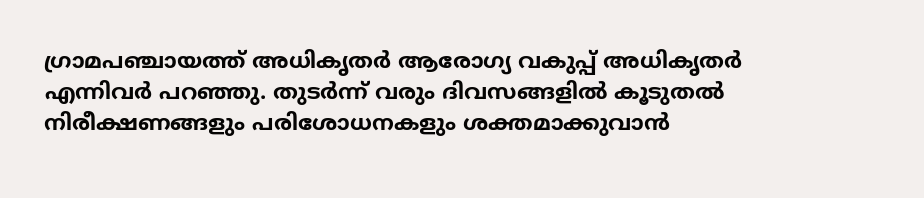ഗ്രാമപഞ്ചായത്ത് അധികൃതർ ആരോഗ്യ വകുപ്പ് അധികൃതർ എന്നിവർ പറഞ്ഞു. തുടർന്ന് വരും ദിവസങ്ങളിൽ കൂടുതൽ നിരീക്ഷണങ്ങളും പരിശോധനകളും ശക്തമാക്കുവാൻ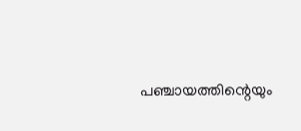പഞ്ചായത്തിന്റെയും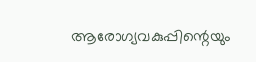ആരോഗ്യവകുപ്പിന്റെയും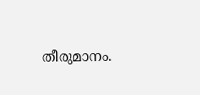തീരുമാനം.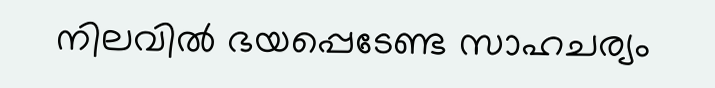നിലവിൽ ഭയപ്പെടേണ്ട സാഹചര്യം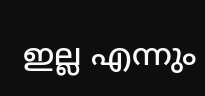ഇല്ല എന്നും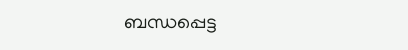ബന്ധപ്പെട്ട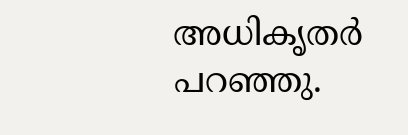അധികൃതർ പറഞ്ഞു.